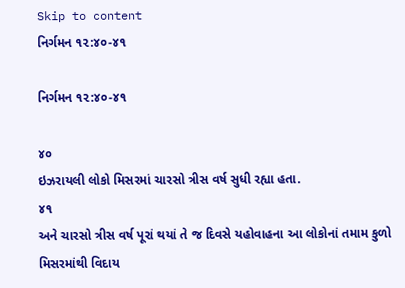Skip to content
નિર્ગમન ૧૨:૪૦-૪૧

નિર્ગમન ૧૨:૪૦-૪૧

૪૦
ઇઝરાયલી લોકો મિસરમાં ચારસો ત્રીસ વર્ષ સુધી રહ્યા હતા.
૪૧
અને ચારસો ત્રીસ વર્ષ પૂરાં થયાં તે જ દિવસે યહોવાહના આ લોકોનાં તમામ કુળો મિસરમાંથી વિદાય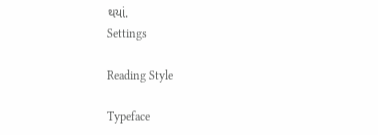થયાં.
Settings

Reading Style

Typeface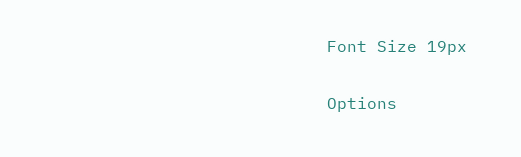Font Size 19px

Options